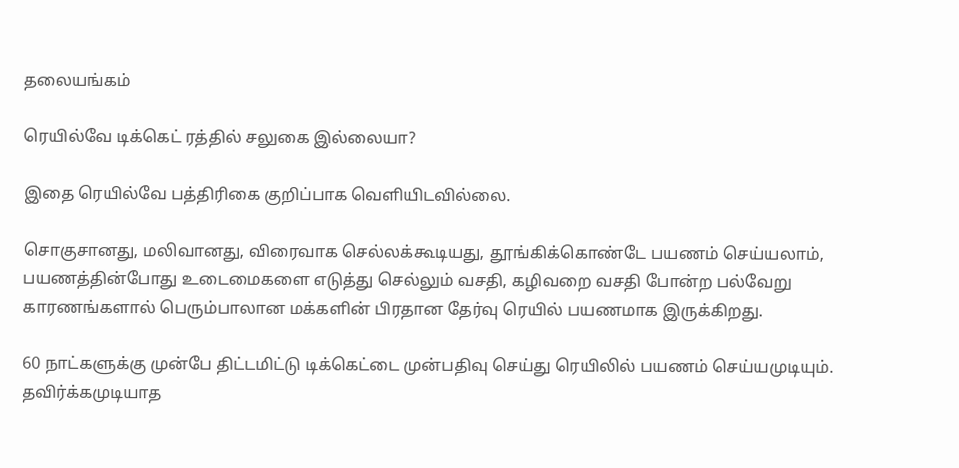தலையங்கம்

ரெயில்வே டிக்கெட் ரத்தில் சலுகை இல்லையா?

இதை ரெயில்வே பத்திரிகை குறிப்பாக வெளியிடவில்லை.

சொகுசானது, மலிவானது, விரைவாக செல்லக்கூடியது, தூங்கிக்கொண்டே பயணம் செய்யலாம், பயணத்தின்போது உடைமைகளை எடுத்து செல்லும் வசதி, கழிவறை வசதி போன்ற பல்வேறு காரணங்களால் பெரும்பாலான மக்களின் பிரதான தேர்வு ரெயில் பயணமாக இருக்கிறது.

60 நாட்களுக்கு முன்பே திட்டமிட்டு டிக்கெட்டை முன்பதிவு செய்து ரெயிலில் பயணம் செய்யமுடியும். தவிர்க்கமுடியாத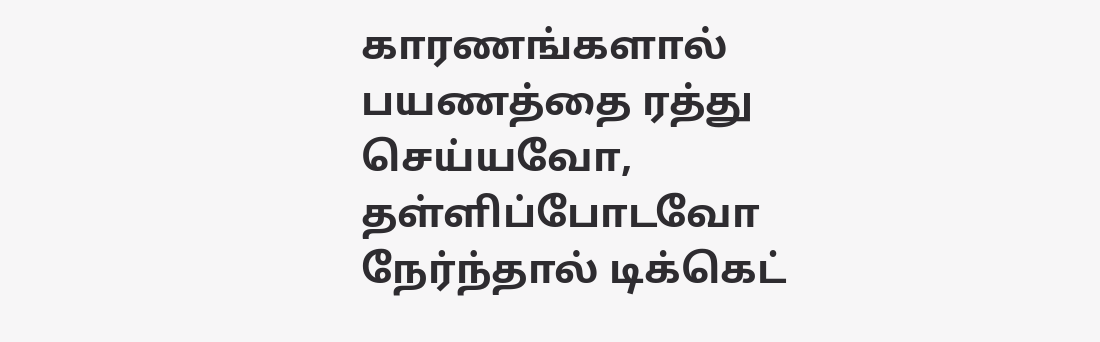காரணங்களால் பயணத்தை ரத்து செய்யவோ, தள்ளிப்போடவோ நேர்ந்தால் டிக்கெட்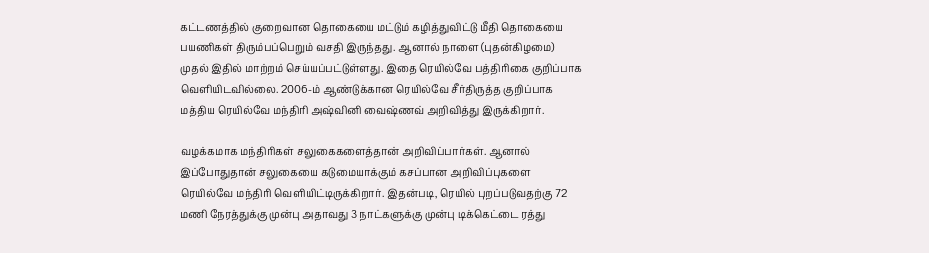கட்டணத்தில் குறைவான தொகையை மட்டும் கழித்துவிட்டு மீதி தொகையை பயணிகள் திரும்பப்பெறும் வசதி இருந்தது. ஆனால் நாளை (புதன்கிழமை) முதல் இதில் மாற்றம் செய்யப்பட்டுள்ளது. இதை ரெயில்வே பத்திரிகை குறிப்பாக வெளியிடவில்லை. 2006-ம் ஆண்டுக்கான ரெயில்வே சீர்திருத்த குறிப்பாக மத்திய ரெயில்வே மந்திரி அஷ்வினி வைஷ்ணவ் அறிவித்து இருக்கிறார்.

வழக்கமாக மந்திரிகள் சலுகைகளைத்தான் அறிவிப்பார்கள். ஆனால் இப்போதுதான் சலுகையை கடுமையாக்கும் கசப்பான அறிவிப்புகளை ரெயில்வே மந்திரி வெளியிட்டிருக்கிறார். இதன்படி, ரெயில் புறப்படுவதற்கு 72 மணி நேரத்துக்கு முன்பு அதாவது 3 நாட்களுக்கு முன்பு டிக்கெட்டை ரத்து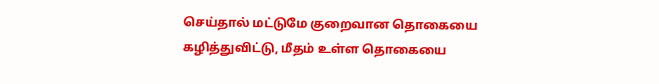செய்தால் மட்டுமே குறைவான தொகையை கழித்துவிட்டு, மீதம் உள்ள தொகையை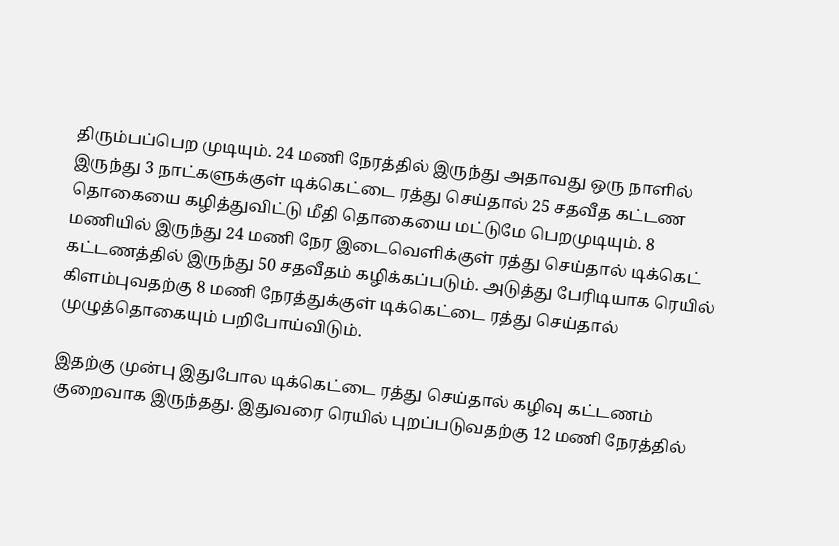திரும்பப்பெற முடியும். 24 மணி நேரத்தில் இருந்து அதாவது ஒரு நாளில் இருந்து 3 நாட்களுக்குள் டிக்கெட்டை ரத்து செய்தால் 25 சதவீத கட்டண தொகையை கழித்துவிட்டு மீதி தொகையை மட்டுமே பெறமுடியும். 8 மணியில் இருந்து 24 மணி நேர இடைவெளிக்குள் ரத்து செய்தால் டிக்கெட் கட்டணத்தில் இருந்து 50 சதவீதம் கழிக்கப்படும். அடுத்து பேரிடியாக ரெயில் கிளம்புவதற்கு 8 மணி நேரத்துக்குள் டிக்கெட்டை ரத்து செய்தால் முழுத்தொகையும் பறிபோய்விடும்.

இதற்கு முன்பு இதுபோல டிக்கெட்டை ரத்து செய்தால் கழிவு கட்டணம் குறைவாக இருந்தது. இதுவரை ரெயில் புறப்படுவதற்கு 12 மணி நேரத்தில்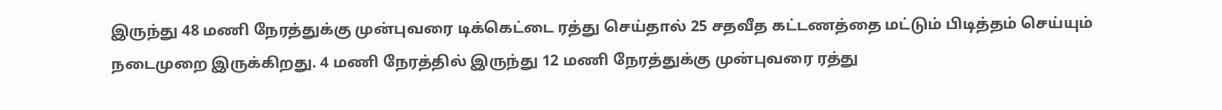இருந்து 48 மணி நேரத்துக்கு முன்புவரை டிக்கெட்டை ரத்து செய்தால் 25 சதவீத கட்டணத்தை மட்டும் பிடித்தம் செய்யும் நடைமுறை இருக்கிறது. 4 மணி நேரத்தில் இருந்து 12 மணி நேரத்துக்கு முன்புவரை ரத்து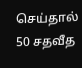செய்தால் 50 சதவீத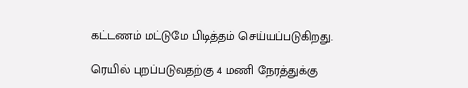கட்டணம் மட்டுமே பிடித்தம் செய்யப்படுகிறது.

ரெயில் புறப்படுவதற்கு 4 மணி நேரத்துக்கு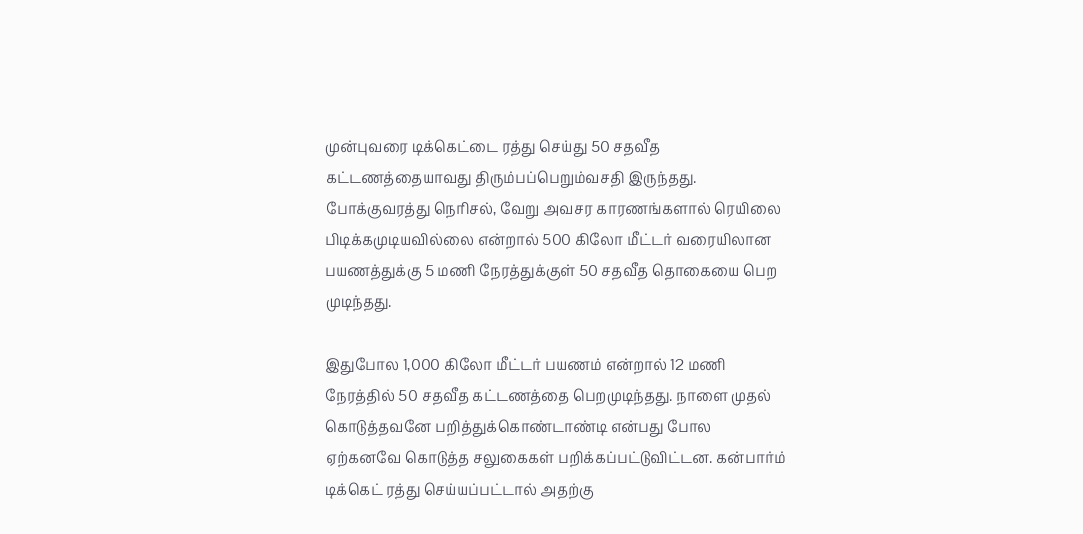முன்புவரை டிக்கெட்டை ரத்து செய்து 50 சதவீத கட்டணத்தையாவது திரும்பப்பெறும்வசதி இருந்தது. போக்குவரத்து நெரிசல், வேறு அவசர காரணங்களால் ரெயிலை பிடிக்கமுடியவில்லை என்றால் 500 கிலோ மீட்டர் வரையிலான பயணத்துக்கு 5 மணி நேரத்துக்குள் 50 சதவீத தொகையை பெற முடிந்தது.

இதுபோல 1,000 கிலோ மீட்டர் பயணம் என்றால் 12 மணி நேரத்தில் 50 சதவீத கட்டணத்தை பெறமுடிந்தது. நாளை முதல் கொடுத்தவனே பறித்துக்கொண்டாண்டி என்பது போல ஏற்கனவே கொடுத்த சலுகைகள் பறிக்கப்பட்டுவிட்டன. கன்பார்ம் டிக்கெட் ரத்து செய்யப்பட்டால் அதற்கு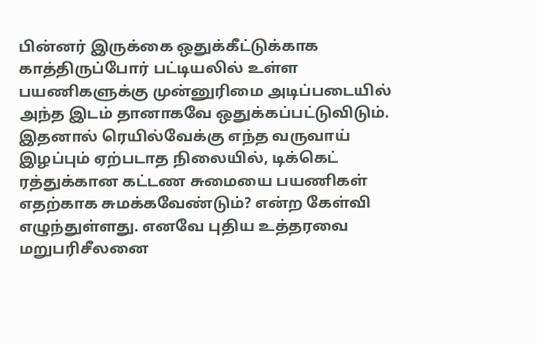பின்னர் இருக்கை ஒதுக்கீட்டுக்காக காத்திருப்போர் பட்டியலில் உள்ள பயணிகளுக்கு முன்னுரிமை அடிப்படையில் அந்த இடம் தானாகவே ஒதுக்கப்பட்டுவிடும். இதனால் ரெயில்வேக்கு எந்த வருவாய் இழப்பும் ஏற்படாத நிலையில், டிக்கெட் ரத்துக்கான கட்டண சுமையை பயணிகள் எதற்காக சுமக்கவேண்டும்? என்ற கேள்வி எழுந்துள்ளது. எனவே புதிய உத்தரவை மறுபரிசீலனை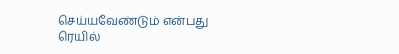செய்யவேண்டும் என்பது ரெயில்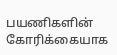பயணிகளின் கோரிக்கையாக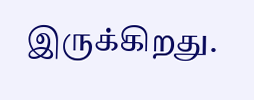இருக்கிறது.